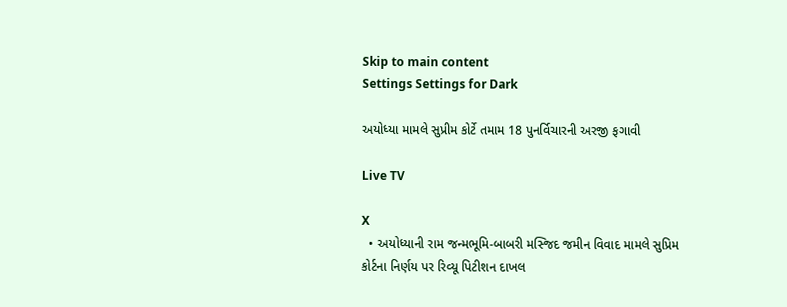Skip to main content
Settings Settings for Dark

અયોધ્યા મામલે સુપ્રીમ કોર્ટે તમામ 18 પુનર્વિચારની અરજી ફગાવી

Live TV

X
  • અયોધ્યાની રામ જન્મભૂમિ-બાબરી મસ્જિદ જમીન વિવાદ મામલે સુપ્રિમ કોર્ટના નિર્ણય પર રિવ્યૂ પિટીશન દાખલ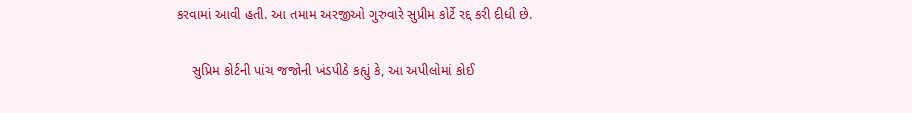કરવામાં આવી હતી. આ તમામ અરજીઓ ગુરુવારે સુપ્રીમ કોર્ટે રદ્દ કરી દીધી છે.

    સુપ્રિમ કોર્ટની પાંચ જજોની ખંડપીઠે કહ્યું કે, આ અપીલોમાં કોઈ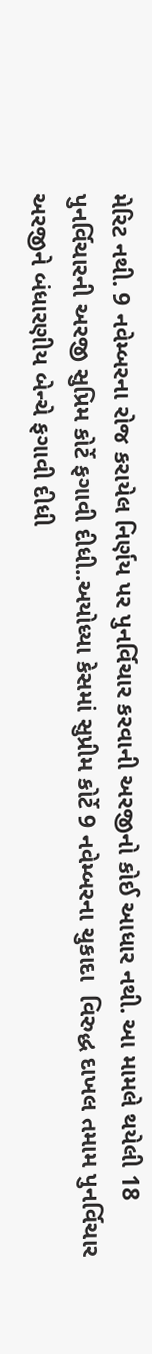મેરિટ નથી. 9 નવેમ્બરના રોજ કરાયેલ નિર્ણય પર પુનર્વિચાર કરવાની અરજીનો કોઈ આધાર નથી. આ મામલે થયેલી 18 પુનર્વિચારની અરજી સુપ્રિમ કોર્ટે ફગાવી દીધી..અયોધ્યા કેસમાં સુપ્રીમ કોર્ટે 9 નવેમ્બરના ચુકાદા  વિરુદ્ધ દાખલ તમામ પુનર્વિચાર અરજીને બંધારણીય બેન્ચે ફગાવી દીધી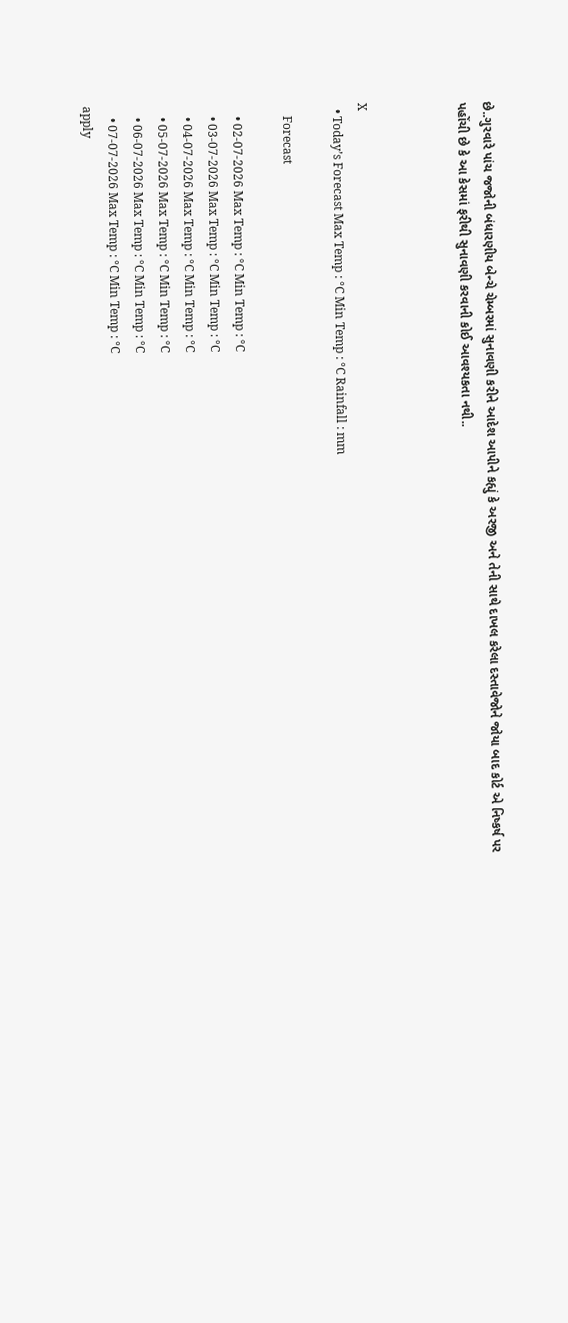છે..ગુરવારે પાંચ જજોની બંધારણીય બેન્ચે ચેમ્બરમાં સુનાવણી કરીને આદેશ આપીને કહ્યું કે અરજી અને તેની સાથે દાખલ કરેલા દસ્તાવેજોને જોયા બાદ કોર્ટ એ નિષ્કર્ષ પર પહોંચી છે કે આ કેસમાં ફરીથી સુનાવણી કરવાની કોઈ આવશ્યકતા નથી..



X
  • Today’s Forecast Max Temp : °C Min Temp : °C Rainfall : mm

    Forecast

    • 02-07-2026 Max Temp : °C Min Temp : °C
    • 03-07-2026 Max Temp : °C Min Temp : °C
    • 04-07-2026 Max Temp : °C Min Temp : °C
    • 05-07-2026 Max Temp : °C Min Temp : °C
    • 06-07-2026 Max Temp : °C Min Temp : °C
    • 07-07-2026 Max Temp : °C Min Temp : °C
apply